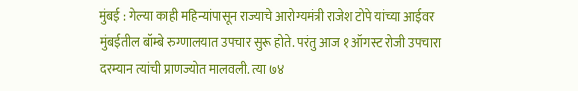मुंबई : गेल्या काही महिन्यांपासून राज्याचे आरोग्यमंत्री राजेश टोपे यांच्या आईवर मुंबईतील बॉम्बे रुग्णालयात उपचार सुरू होते. परंतु आज १ ऑगस्ट रोजी उपचारा दरम्यान त्यांची प्राणज्योत मालवली. त्या ७४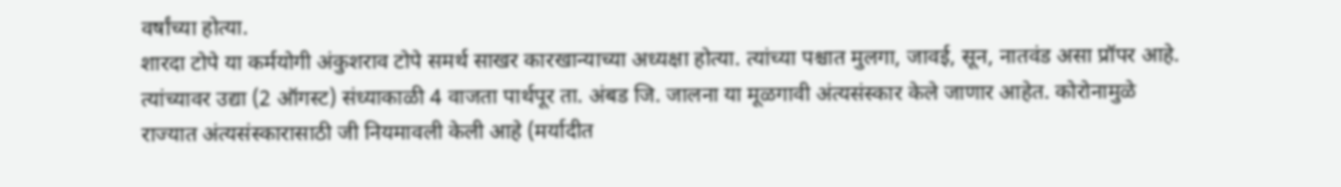वर्षांच्या होत्या.
शारदा टोपे या कर्मयोगी अंकुशराव टोपे समर्थ साखर कारखान्याच्या अध्यक्षा होत्या. त्यांच्या पश्चात मुलगा, जावई, सून, नातवंड असा प्रॉपर आहे. त्यांच्यावर उद्या (2 ऑगस्ट) संध्याकाळी 4 वाजता पार्थपूर ता. अंबड जि. जालना या मूळगावी अंत्यसंस्कार केले जाणार आहेत. कोरोनामुळे राज्यात अंत्यसंस्कारासाठी जी नियमावली केली आहे (मर्यादीत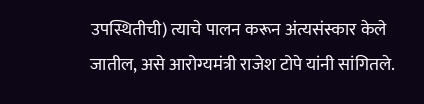उपस्थितीची) त्याचे पालन करून अंत्यसंस्कार केले जातील, असे आरोग्यमंत्री राजेश टोपे यांनी सांगितले.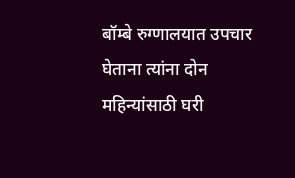बॉम्बे रुग्णालयात उपचार घेताना त्यांना दोन महिन्यांसाठी घरी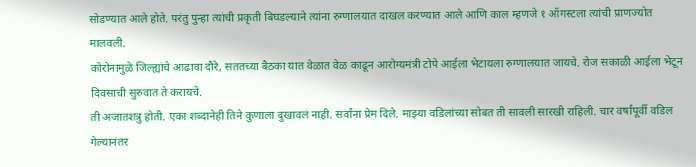सोडण्यात आले होते. परंतु पुन्हा त्यांची प्रकृती बिघडल्याने त्यांना रुग्णालयात दाखल करण्यात आले आणि काल म्हणजे १ ऑगस्टला त्यांची प्राणज्योत मालवली.
कोरोनामुळे जिल्ह्यांचे आढावा दौरे, सततच्या बैठका यात वेळात वेळ काढून आरोग्यमंत्री टोपे आईला भेटायला रुग्णालयात जायचे. रोज सकाळी आईला भेटून दिवसाची सुरुवात ते करायचे.
ती अजातशत्रु होती. एका शब्दानेही तिने कुणाला दुखावलं नाही. सर्वांना प्रेम दिले. माझ्या वडिलांच्या सोबत ती सावली सारखी राहिली. चार वर्षांपूर्वी वडिल गेल्यानंतर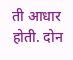ती आधार होती. दोन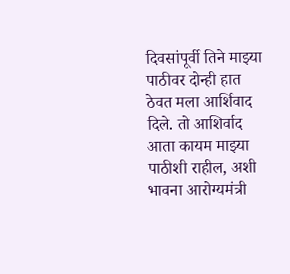दिवसांपूर्वी तिने माझ्या पाठीवर दोन्ही हात ठेवत मला आर्शिवाद दिले. तो आशिर्वाद आता कायम माझ्या पाठीशी राहील, अशी भावना आरोग्यमंत्री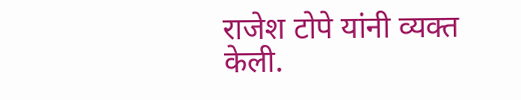राजेश टोपे यांनी व्यक्त केली.